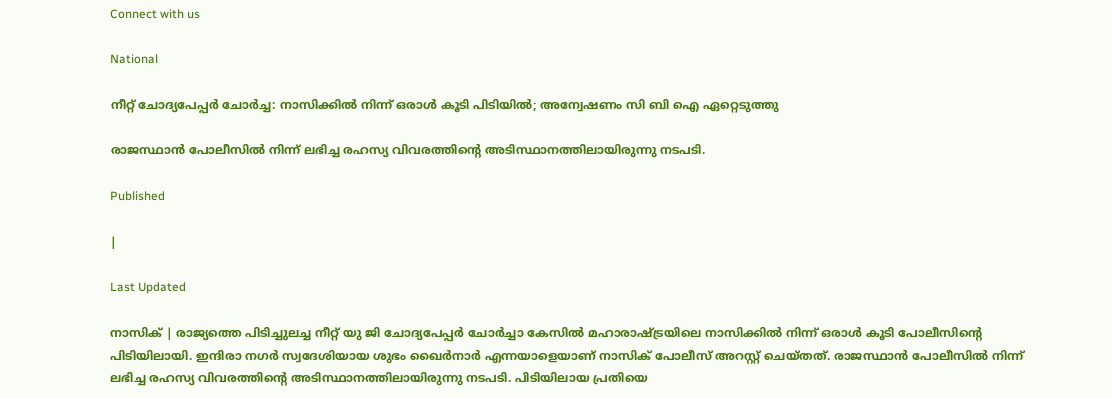Connect with us

National

നീറ്റ് ചോദ്യപേപ്പർ ചോർച്ച: നാസിക്കിൽ നിന്ന് ഒരാൾ കൂടി പിടിയിൽ; അന്വേഷണം സി ബി ഐ ഏറ്റെടുത്തു

രാജസ്ഥാൻ പോലീസിൽ നിന്ന് ലഭിച്ച രഹസ്യ വിവരത്തിന്റെ അടിസ്ഥാനത്തിലായിരുന്നു നടപടി.

Published

|

Last Updated

നാസിക് | രാജ്യത്തെ പിടിച്ചുലച്ച നീറ്റ് യു ജി ചോദ്യപേപ്പർ ചോർച്ചാ കേസിൽ മഹാരാഷ്ട്രയിലെ നാസിക്കിൽ നിന്ന് ഒരാൾ കൂടി പോലീസിന്റെ പിടിയിലായി. ഇന്ദിരാ നഗർ സ്വദേശിയായ ശുഭം ഖൈർനാർ എന്നയാളെയാണ് നാസിക് പോലീസ് അറസ്റ്റ് ചെയ്തത്. രാജസ്ഥാൻ പോലീസിൽ നിന്ന് ലഭിച്ച രഹസ്യ വിവരത്തിന്റെ അടിസ്ഥാനത്തിലായിരുന്നു നടപടി. പിടിയിലായ പ്രതിയെ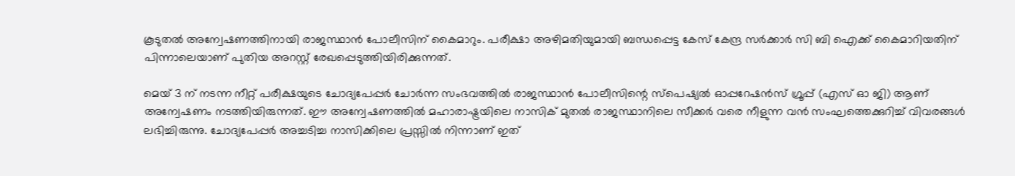കൂടുതൽ അന്വേഷണത്തിനായി രാജസ്ഥാൻ പോലീസിന് കൈമാറും. പരീക്ഷാ അഴിമതിയുമായി ബന്ധപ്പെട്ട കേസ് കേന്ദ്ര സർക്കാർ സി ബി ഐക്ക് കൈമാറിയതിന് പിന്നാലെയാണ് പുതിയ അറസ്റ്റ് രേഖപ്പെടുത്തിയിരിക്കുന്നത്.

മെയ് 3 ന് നടന്ന നീറ്റ് പരീക്ഷയുടെ ചോദ്യപേപ്പർ ചോർന്ന സംഭവത്തിൽ രാജസ്ഥാൻ പോലീസിന്റെ സ്പെഷ്യൽ ഓപ്പറേഷൻസ് ഗ്രൂപ്പ് (എസ് ഓ ജി) ആണ് അന്വേഷണം നടത്തിയിരുന്നത്. ഈ അന്വേഷണത്തിൽ മഹാരാഷ്ട്രയിലെ നാസിക് മുതൽ രാജസ്ഥാനിലെ സീക്കർ വരെ നീളുന്ന വൻ സംഘത്തെക്കുറിച്ച് വിവരങ്ങൾ ലഭിച്ചിരുന്നു. ചോദ്യപേപ്പർ അച്ചടിച്ച നാസിക്കിലെ പ്രസ്സിൽ നിന്നാണ് ഇത്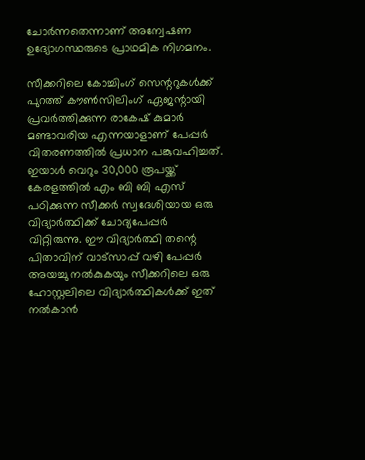ചോർന്നതെന്നാണ് അന്വേഷണ ഉദ്യോഗസ്ഥരുടെ പ്രാഥമിക നിഗമനം.

സീക്കറിലെ കോച്ചിംഗ് സെന്ററുകൾക്ക് പുറത്ത് കൗൺസിലിംഗ് ഏജന്റായി പ്രവർത്തിക്കുന്ന രാകേഷ് കുമാർ മണ്ടാവരിയ എന്നയാളാണ് പേപ്പർ വിതരണത്തിൽ പ്രധാന പങ്കുവഹിച്ചത്. ഇയാൾ വെറും 30,000 രൂപയ്ക്ക് കേരളത്തിൽ എം ബി ബി എസ് പഠിക്കുന്ന സീക്കർ സ്വദേശിയായ ഒരു വിദ്യാർത്ഥിക്ക് ചോദ്യപേപ്പർ വിറ്റിരുന്നു. ഈ വിദ്യാർത്ഥി തന്റെ പിതാവിന് വാട്സാപ്പ് വഴി പേപ്പർ അയച്ചു നൽകുകയും സീക്കറിലെ ഒരു ഹോസ്റ്റലിലെ വിദ്യാർത്ഥികൾക്ക് ഇത് നൽകാൻ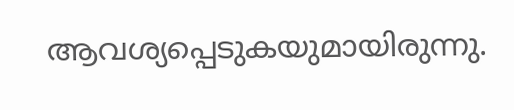ആവശ്യപ്പെടുകയുമായിരുന്നു.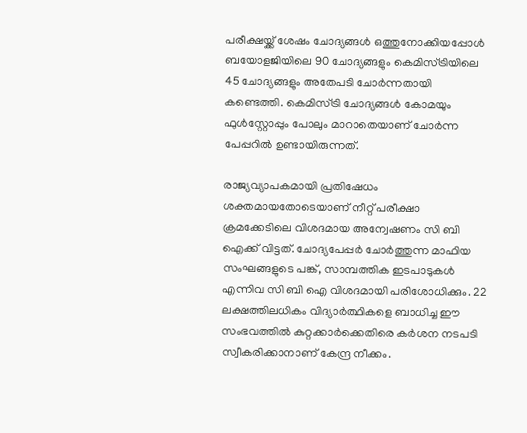പരീക്ഷയ്ക്ക് ശേഷം ചോദ്യങ്ങൾ ഒത്തുനോക്കിയപ്പോൾ ബയോളജിയിലെ 90 ചോദ്യങ്ങളും കെമിസ്ട്രിയിലെ 45 ചോദ്യങ്ങളും അതേപടി ചോർന്നതായി കണ്ടെത്തി. കെമിസ്ട്രി ചോദ്യങ്ങൾ കോമയും ഫുൾസ്റ്റോപ്പും പോലും മാറാതെയാണ് ചോർന്ന പേപ്പറിൽ ഉണ്ടായിരുന്നത്.

രാജ്യവ്യാപകമായി പ്രതിഷേധം ശക്തമായതോടെയാണ് നീറ്റ് പരീക്ഷാ ക്രമക്കേടിലെ വിശദമായ അന്വേഷണം സി ബി ഐക്ക് വിട്ടത്. ചോദ്യപേപ്പർ ചോർത്തുന്ന മാഫിയ സംഘങ്ങളുടെ പങ്ക്, സാമ്പത്തിക ഇടപാടുകൾ എന്നിവ സി ബി ഐ വിശദമായി പരിശോധിക്കും. 22 ലക്ഷത്തിലധികം വിദ്യാർത്ഥികളെ ബാധിച്ച ഈ സംഭവത്തിൽ കുറ്റക്കാർക്കെതിരെ കർശന നടപടി സ്വീകരിക്കാനാണ് കേന്ദ്ര നീക്കം.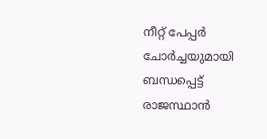നീറ്റ് പേപ്പർ ചോർച്ചയുമായി ബന്ധപ്പെട്ട് രാജസ്ഥാൻ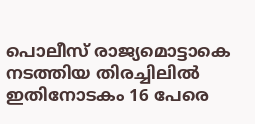പൊലീസ് രാജ്യമൊട്ടാകെ നടത്തിയ തിരച്ചിലിൽ ഇതിനോടകം 16 പേരെ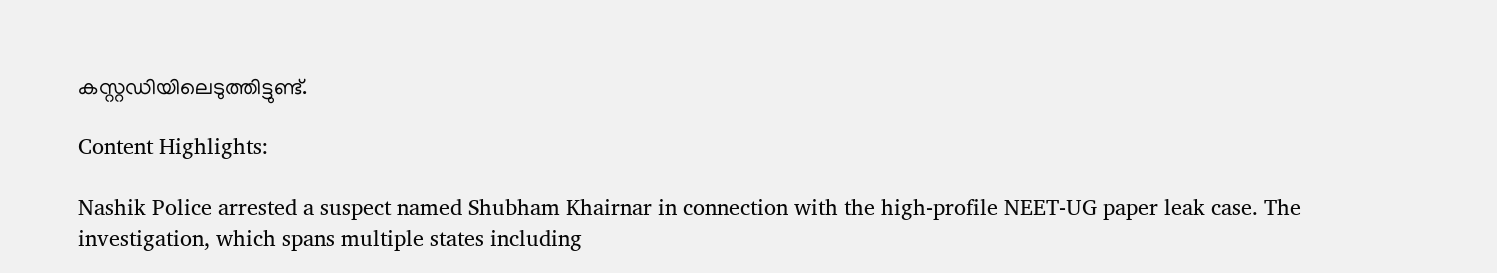കസ്റ്റഡിയിലെടുത്തിട്ടുണ്ട്.

Content Highlights:

Nashik Police arrested a suspect named Shubham Khairnar in connection with the high-profile NEET-UG paper leak case. The investigation, which spans multiple states including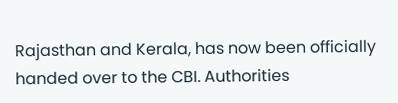Rajasthan and Kerala, has now been officially handed over to the CBI. Authorities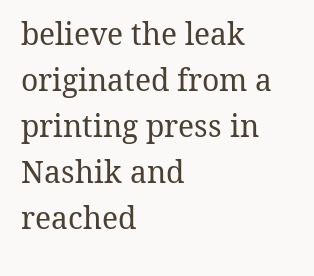believe the leak originated from a printing press in Nashik and reached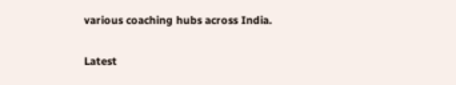various coaching hubs across India.

Latest